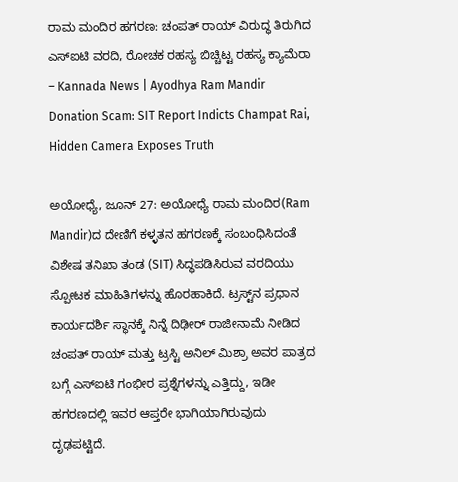ರಾಮ ಮಂದಿರ ಹಗರಣ: ಚಂಪತ್ ರಾಯ್ ವಿರುದ್ಧ ತಿರುಗಿದ ಎಸ್‌ಐಟಿ ವರದಿ, ರೋಚಕ ರಹಸ್ಯ ಬಿಚ್ಚಿಟ್ಟ ರಹಸ್ಯ ಕ್ಯಾಮೆರಾ – Kannada News | Ayodhya Ram Mandir Donation Scam: SIT Report Indicts Champat Rai, Hidden Camera Exposes Truth

ಅಯೋಧ್ಯೆ, ಜೂನ್ 27: ಅಯೋಧ್ಯೆ ರಾಮ ಮಂದಿರ(Ram Mandir)ದ ದೇಣಿಗೆ ಕಳ್ಳತನ ಹಗರಣಕ್ಕೆ ಸಂಬಂಧಿಸಿದಂತೆ ವಿಶೇಷ ತನಿಖಾ ತಂಡ (SIT) ಸಿದ್ಧಪಡಿಸಿರುವ ವರದಿಯು ಸ್ಪೋಟಕ ಮಾಹಿತಿಗಳನ್ನು ಹೊರಹಾಕಿದೆ. ಟ್ರಸ್ಟ್‌ನ ಪ್ರಧಾನ ಕಾರ್ಯದರ್ಶಿ ಸ್ಥಾನಕ್ಕೆ ನಿನ್ನೆ ದಿಢೀರ್ ರಾಜೀನಾಮೆ ನೀಡಿದ ಚಂಪತ್ ರಾಯ್ ಮತ್ತು ಟ್ರಸ್ಟಿ ಅನಿಲ್ ಮಿಶ್ರಾ ಅವರ ಪಾತ್ರದ ಬಗ್ಗೆ ಎಸ್‌ಐಟಿ ಗಂಭೀರ ಪ್ರಶ್ನೆಗಳನ್ನು ಎತ್ತಿದ್ದು, ಇಡೀ ಹಗರಣದಲ್ಲಿ ಇವರ ಆಪ್ತರೇ ಭಾಗಿಯಾಗಿರುವುದು ದೃಢಪಟ್ಟಿದೆ.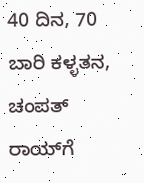40 ದಿನ, 70 ಬಾರಿ ಕಳ್ಳತನ, ಚಂಪತ್ ರಾಯ್‌ಗೆ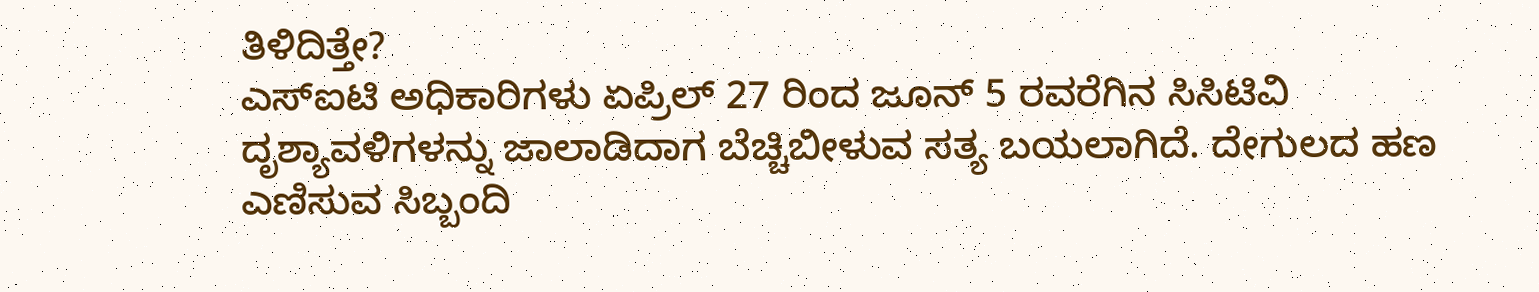ತಿಳಿದಿತ್ತೇ?
ಎಸ್‌ಐಟಿ ಅಧಿಕಾರಿಗಳು ಏಪ್ರಿಲ್ 27 ರಿಂದ ಜೂನ್ 5 ರವರೆಗಿನ ಸಿಸಿಟಿವಿ ದೃಶ್ಯಾವಳಿಗಳನ್ನು ಜಾಲಾಡಿದಾಗ ಬೆಚ್ಚಿಬೀಳುವ ಸತ್ಯ ಬಯಲಾಗಿದೆ. ದೇಗುಲದ ಹಣ ಎಣಿಸುವ ಸಿಬ್ಬಂದಿ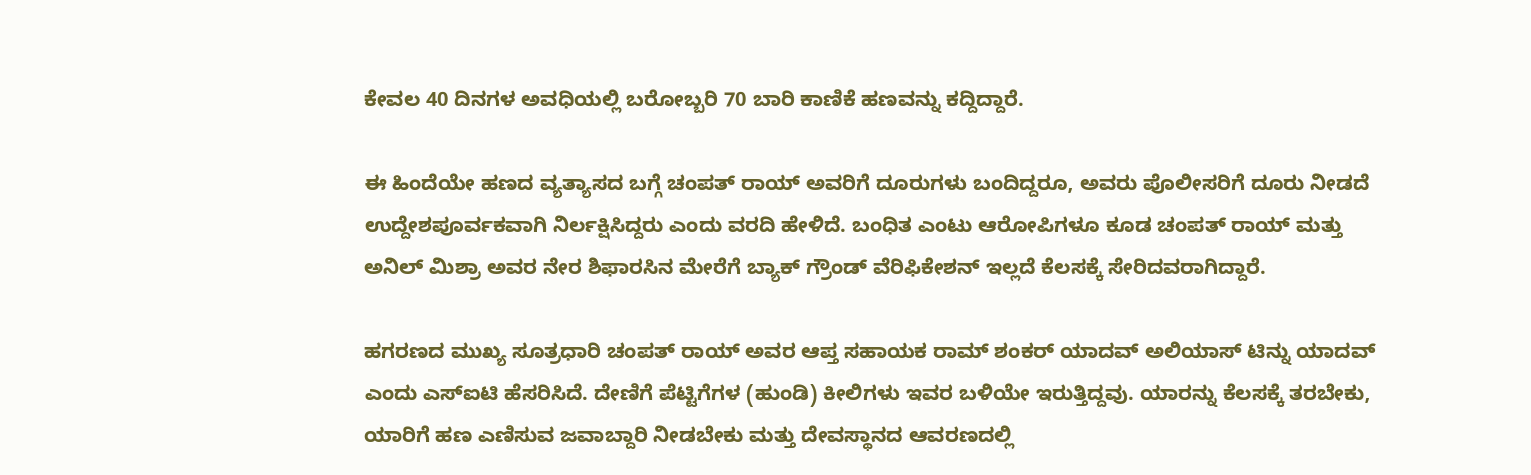ಕೇವಲ 40 ದಿನಗಳ ಅವಧಿಯಲ್ಲಿ ಬರೋಬ್ಬರಿ 70 ಬಾರಿ ಕಾಣಿಕೆ ಹಣವನ್ನು ಕದ್ದಿದ್ದಾರೆ.

ಈ ಹಿಂದೆಯೇ ಹಣದ ವ್ಯತ್ಯಾಸದ ಬಗ್ಗೆ ಚಂಪತ್ ರಾಯ್ ಅವರಿಗೆ ದೂರುಗಳು ಬಂದಿದ್ದರೂ, ಅವರು ಪೊಲೀಸರಿಗೆ ದೂರು ನೀಡದೆ ಉದ್ದೇಶಪೂರ್ವಕವಾಗಿ ನಿರ್ಲಕ್ಷಿಸಿದ್ದರು ಎಂದು ವರದಿ ಹೇಳಿದೆ. ಬಂಧಿತ ಎಂಟು ಆರೋಪಿಗಳೂ ಕೂಡ ಚಂಪತ್ ರಾಯ್ ಮತ್ತು ಅನಿಲ್ ಮಿಶ್ರಾ ಅವರ ನೇರ ಶಿಫಾರಸಿನ ಮೇರೆಗೆ ಬ್ಯಾಕ್ ಗ್ರೌಂಡ್ ವೆರಿಫಿಕೇಶನ್ ಇಲ್ಲದೆ ಕೆಲಸಕ್ಕೆ ಸೇರಿದವರಾಗಿದ್ದಾರೆ.

ಹಗರಣದ ಮುಖ್ಯ ಸೂತ್ರಧಾರಿ ಚಂಪತ್ ರಾಯ್ ಅವರ ಆಪ್ತ ಸಹಾಯಕ ರಾಮ್ ಶಂಕರ್ ಯಾದವ್ ಅಲಿಯಾಸ್ ಟಿನ್ನು ಯಾದವ್ ಎಂದು ಎಸ್‌ಐಟಿ ಹೆಸರಿಸಿದೆ. ದೇಣಿಗೆ ಪೆಟ್ಟಿಗೆಗಳ (ಹುಂಡಿ) ಕೀಲಿಗಳು ಇವರ ಬಳಿಯೇ ಇರುತ್ತಿದ್ದವು. ಯಾರನ್ನು ಕೆಲಸಕ್ಕೆ ತರಬೇಕು, ಯಾರಿಗೆ ಹಣ ಎಣಿಸುವ ಜವಾಬ್ದಾರಿ ನೀಡಬೇಕು ಮತ್ತು ದೇವಸ್ಥಾನದ ಆವರಣದಲ್ಲಿ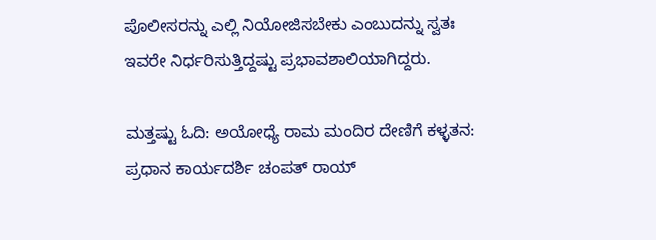ಪೊಲೀಸರನ್ನು ಎಲ್ಲಿ ನಿಯೋಜಿಸಬೇಕು ಎಂಬುದನ್ನು ಸ್ವತಃ ಇವರೇ ನಿರ್ಧರಿಸುತ್ತಿದ್ದಷ್ಟು ಪ್ರಭಾವಶಾಲಿಯಾಗಿದ್ದರು.

ಮತ್ತಷ್ಟು ಓದಿ: ಅಯೋಧ್ಯೆ ರಾಮ ಮಂದಿರ ದೇಣಿಗೆ ಕಳ್ಳತನ: ಪ್ರಧಾನ ಕಾರ್ಯದರ್ಶಿ ಚಂಪತ್ ರಾಯ್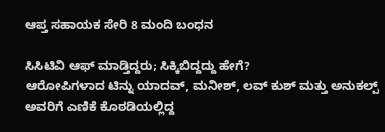ಆಪ್ತ ಸಹಾಯಕ ಸೇರಿ 8 ಮಂದಿ ಬಂಧನ

ಸಿಸಿಟಿವಿ ಆಫ್ ಮಾಡ್ತಿದ್ದರು; ಸಿಕ್ಕಿಬಿದ್ದದ್ದು ಹೇಗೆ?
ಆರೋಪಿಗಳಾದ ಟಿನ್ನು ಯಾದವ್, ಮನೀಶ್, ಲವ್ ಕುಶ್ ಮತ್ತು ಅನುಕಲ್ಪ್ ಅವರಿಗೆ ಎಣಿಕೆ ಕೊಠಡಿಯಲ್ಲಿದ್ದ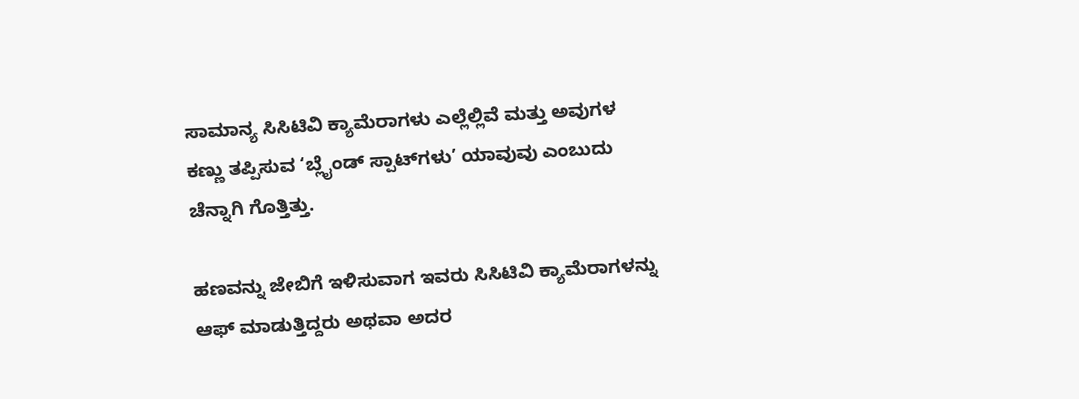ಸಾಮಾನ್ಯ ಸಿಸಿಟಿವಿ ಕ್ಯಾಮೆರಾಗಳು ಎಲ್ಲೆಲ್ಲಿವೆ ಮತ್ತು ಅವುಗಳ ಕಣ್ಣು ತಪ್ಪಿಸುವ ‘ಬ್ಲೈಂಡ್ ಸ್ಪಾಟ್‌ಗಳು’ ಯಾವುವು ಎಂಬುದು ಚೆನ್ನಾಗಿ ಗೊತ್ತಿತ್ತು.

ಹಣವನ್ನು ಜೇಬಿಗೆ ಇಳಿಸುವಾಗ ಇವರು ಸಿಸಿಟಿವಿ ಕ್ಯಾಮೆರಾಗಳನ್ನು ಆಫ್ ಮಾಡುತ್ತಿದ್ದರು ಅಥವಾ ಅದರ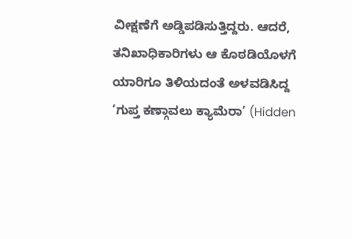ವೀಕ್ಷಣೆಗೆ ಅಡ್ಡಿಪಡಿಸುತ್ತಿದ್ದರು. ಆದರೆ, ತನಿಖಾಧಿಕಾರಿಗಳು ಆ ಕೊಠಡಿಯೊಳಗೆ ಯಾರಿಗೂ ತಿಳಿಯದಂತೆ ಅಳವಡಿಸಿದ್ದ ‘ಗುಪ್ತ ಕಣ್ಗಾವಲು ಕ್ಯಾಮೆರಾ’ (Hidden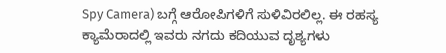Spy Camera) ಬಗ್ಗೆ ಆರೋಪಿಗಳಿಗೆ ಸುಳಿವಿರಲಿಲ್ಲ. ಈ ರಹಸ್ಯ ಕ್ಯಾಮೆರಾದಲ್ಲಿ ಇವರು ನಗದು ಕದಿಯುವ ದೃಶ್ಯಗಳು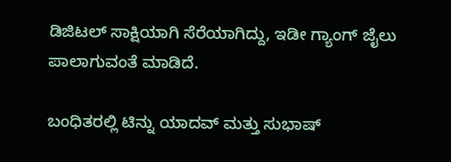ಡಿಜಿಟಲ್ ಸಾಕ್ಷಿಯಾಗಿ ಸೆರೆಯಾಗಿದ್ದು, ಇಡೀ ಗ್ಯಾಂಗ್ ಜೈಲು ಪಾಲಾಗುವಂತೆ ಮಾಡಿದೆ.

ಬಂಧಿತರಲ್ಲಿ ಟಿನ್ನು ಯಾದವ್ ಮತ್ತು ಸುಭಾಷ್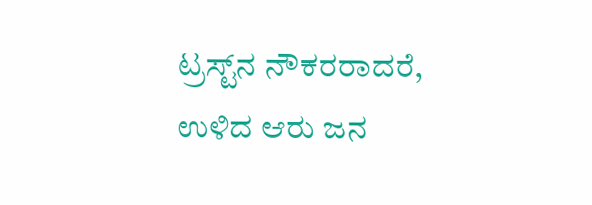ಟ್ರಸ್ಟ್‌ನ ನೌಕರರಾದರೆ, ಉಳಿದ ಆರು ಜನ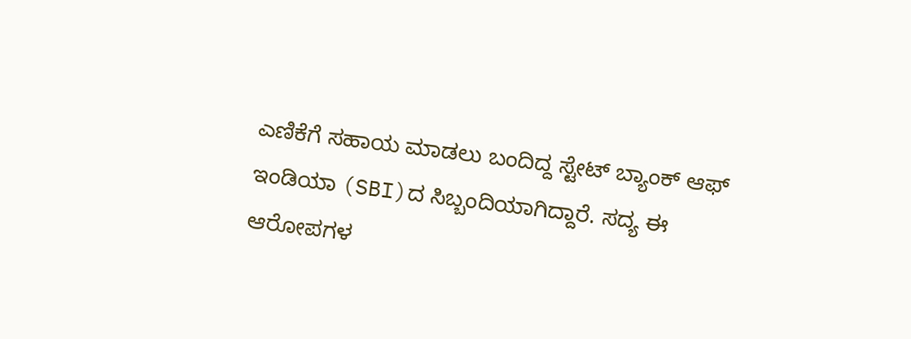ಎಣಿಕೆಗೆ ಸಹಾಯ ಮಾಡಲು ಬಂದಿದ್ದ ಸ್ಟೇಟ್ ಬ್ಯಾಂಕ್ ಆಫ್ ಇಂಡಿಯಾ (SBI)ದ ಸಿಬ್ಬಂದಿಯಾಗಿದ್ದಾರೆ. ಸದ್ಯ ಈ ಆರೋಪಗಳ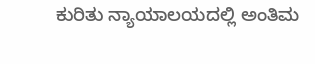ಕುರಿತು ನ್ಯಾಯಾಲಯದಲ್ಲಿ ಅಂತಿಮ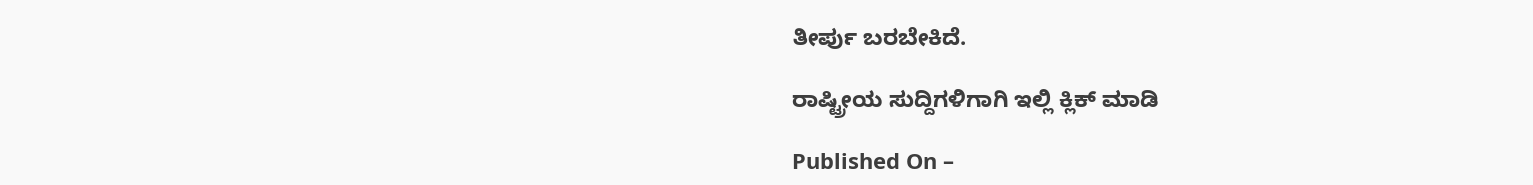ತೀರ್ಪು ಬರಬೇಕಿದೆ.

ರಾಷ್ಟ್ರೀಯ ಸುದ್ದಿಗಳಿಗಾಗಿ ಇಲ್ಲಿ ಕ್ಲಿಕ್ ಮಾಡಿ

Published On –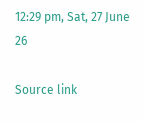12:29 pm, Sat, 27 June 26

Source link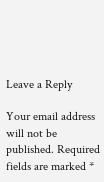Leave a Reply

Your email address will not be published. Required fields are marked *